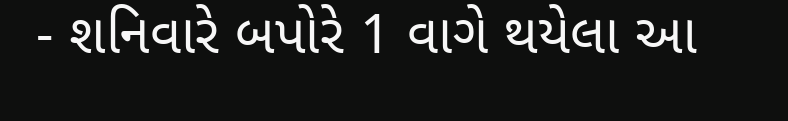- શનિવારે બપોરે 1 વાગે થયેલા આ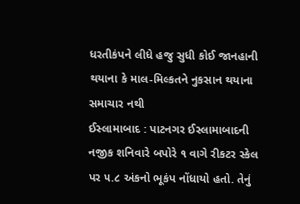ધરતીકંપને લીધે હજુ સુધી કોઈ જાનહાની થયાના કે માલ-મિલ્કતને નુકસાન થયાના સમાચાર નથી
ઈસ્લામાબાદ : પાટનગર ઈસ્લામાબાદની નજીક શનિવારે બપોરે ૧ વાગે રીકટર સ્કેલ પર ૫.૮ અંકનો ભૂકંપ નોંધાયો હતો. તેનું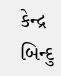કેન્દ્ર બિન્દુ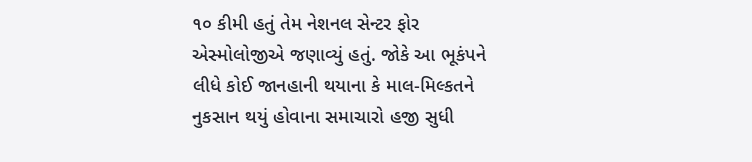૧૦ કીમી હતું તેમ નેશનલ સેન્ટર ફોર એસ્મોલોજીએ જણાવ્યું હતું. જોકે આ ભૂકંપને લીધે કોઈ જાનહાની થયાના કે માલ-મિલ્કતને નુકસાન થયું હોવાના સમાચારો હજી સુધી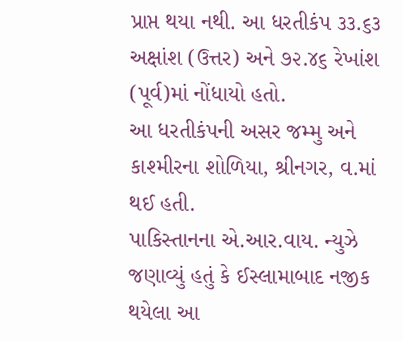પ્રાપ્ત થયા નથી. આ ધરતીકંપ ૩૩.૬૩ અક્ષાંશ (ઉત્તર) અને ૭૨.૪૬ રેખાંશ (પૂર્વ)માં નોંધાયો હતો.
આ ધરતીકંપની અસર જમ્મુ અને કાશ્મીરના શોળિયા, શ્રીનગર, વ.માં થઈ હતી.
પાકિસ્તાનના એ.આર.વાય. ન્યુઝે જણાવ્યું હતું કે ઈસ્લામાબાદ નજીક થયેલા આ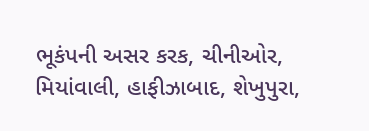ભૂકંપની અસર કરક, ચીનીઓર, મિયાંવાલી, હાફીઝાબાદ, શેખુપુરા,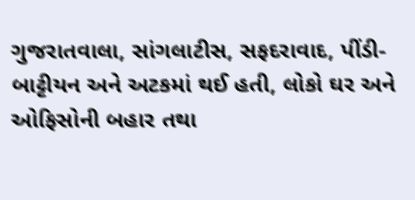ગુજરાતવાલા, સાંગલાટીસ, સફદરાવાદ, પીંડી-બાટ્ટીયન અને અટકમાં થઈ હતી, લોકો ઘર અને ઓફિસોની બહાર તથા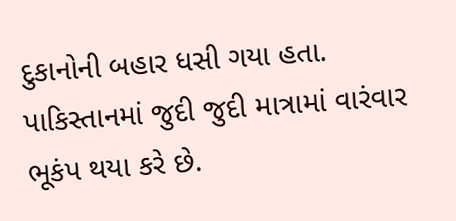દુકાનોની બહાર ધસી ગયા હતા.
પાકિસ્તાનમાં જુદી જુદી માત્રામાં વારંવાર ભૂકંપ થયા કરે છે.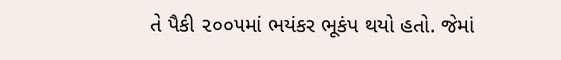તે પૈકી ૨૦૦૫માં ભયંકર ભૂકંપ થયો હતો. જેમાં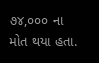૭૪,૦૦૦ ના મોત થયા હતા.